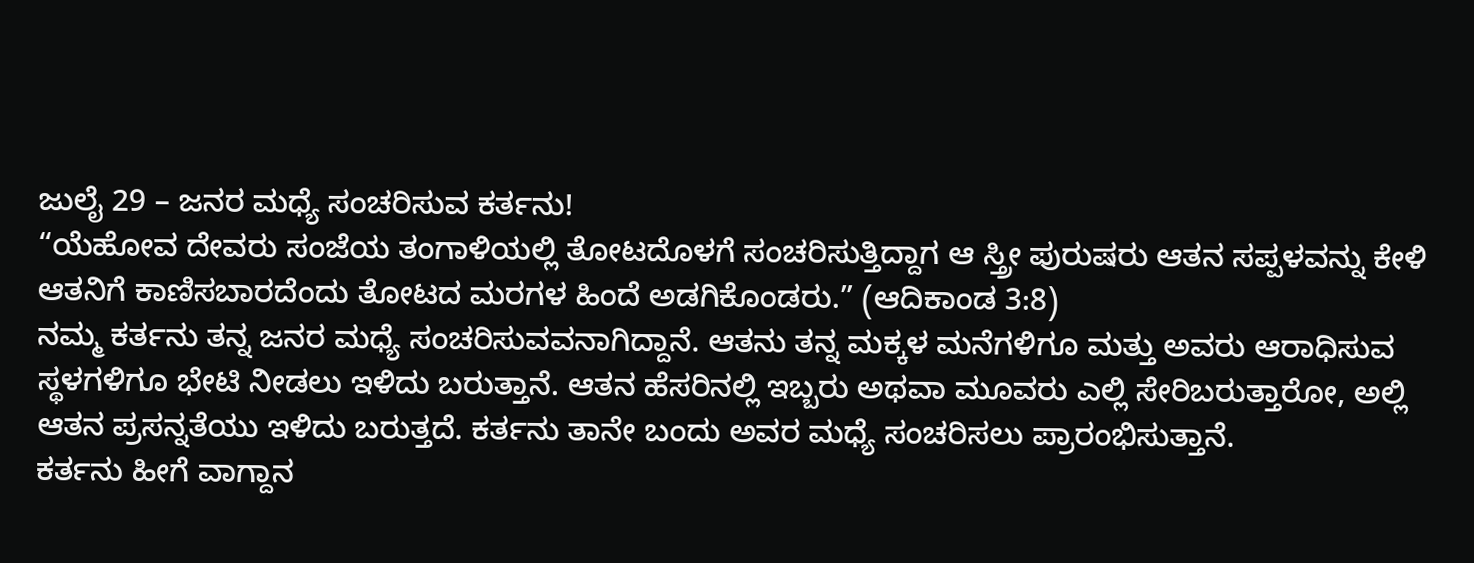ಜುಲೈ 29 – ಜನರ ಮಧ್ಯೆ ಸಂಚರಿಸುವ ಕರ್ತನು!
“ಯೆಹೋವ ದೇವರು ಸಂಜೆಯ ತಂಗಾಳಿಯಲ್ಲಿ ತೋಟದೊಳಗೆ ಸಂಚರಿಸುತ್ತಿದ್ದಾಗ ಆ ಸ್ತ್ರೀ ಪುರುಷರು ಆತನ ಸಪ್ಪಳವನ್ನು ಕೇಳಿ ಆತನಿಗೆ ಕಾಣಿಸಬಾರದೆಂದು ತೋಟದ ಮರಗಳ ಹಿಂದೆ ಅಡಗಿಕೊಂಡರು.” (ಆದಿಕಾಂಡ 3:8)
ನಮ್ಮ ಕರ್ತನು ತನ್ನ ಜನರ ಮಧ್ಯೆ ಸಂಚರಿಸುವವನಾಗಿದ್ದಾನೆ. ಆತನು ತನ್ನ ಮಕ್ಕಳ ಮನೆಗಳಿಗೂ ಮತ್ತು ಅವರು ಆರಾಧಿಸುವ ಸ್ಥಳಗಳಿಗೂ ಭೇಟಿ ನೀಡಲು ಇಳಿದು ಬರುತ್ತಾನೆ. ಆತನ ಹೆಸರಿನಲ್ಲಿ ಇಬ್ಬರು ಅಥವಾ ಮೂವರು ಎಲ್ಲಿ ಸೇರಿಬರುತ್ತಾರೋ, ಅಲ್ಲಿ ಆತನ ಪ್ರಸನ್ನತೆಯು ಇಳಿದು ಬರುತ್ತದೆ. ಕರ್ತನು ತಾನೇ ಬಂದು ಅವರ ಮಧ್ಯೆ ಸಂಚರಿಸಲು ಪ್ರಾರಂಭಿಸುತ್ತಾನೆ.
ಕರ್ತನು ಹೀಗೆ ವಾಗ್ದಾನ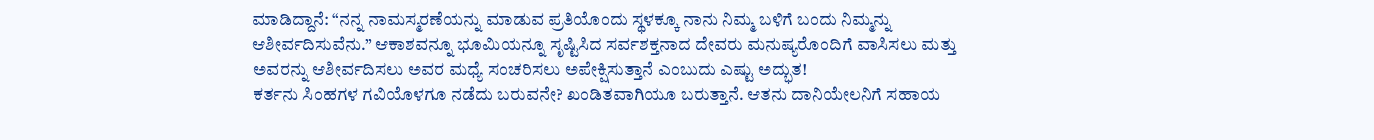ಮಾಡಿದ್ದಾನೆ: “ನನ್ನ ನಾಮಸ್ಮರಣೆಯನ್ನು ಮಾಡುವ ಪ್ರತಿಯೊಂದು ಸ್ಥಳಕ್ಕೂ ನಾನು ನಿಮ್ಮ ಬಳಿಗೆ ಬಂದು ನಿಮ್ಮನ್ನು ಆಶೀರ್ವದಿಸುವೆನು.” ಆಕಾಶವನ್ನೂ ಭೂಮಿಯನ್ನೂ ಸೃಷ್ಟಿಸಿದ ಸರ್ವಶಕ್ತನಾದ ದೇವರು ಮನುಷ್ಯರೊಂದಿಗೆ ವಾಸಿಸಲು ಮತ್ತು ಅವರನ್ನು ಆಶೀರ್ವದಿಸಲು ಅವರ ಮಧ್ಯೆ ಸಂಚರಿಸಲು ಅಪೇಕ್ಷಿಸುತ್ತಾನೆ ಎಂಬುದು ಎಷ್ಟು ಅದ್ಭುತ!
ಕರ್ತನು ಸಿಂಹಗಳ ಗವಿಯೊಳಗೂ ನಡೆದು ಬರುವನೇ? ಖಂಡಿತವಾಗಿಯೂ ಬರುತ್ತಾನೆ. ಆತನು ದಾನಿಯೇಲನಿಗೆ ಸಹಾಯ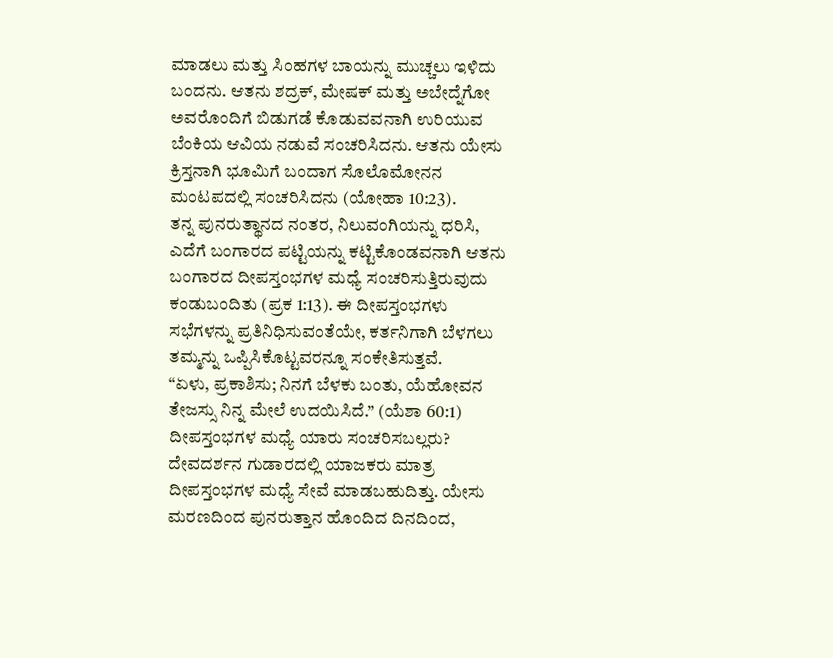ಮಾಡಲು ಮತ್ತು ಸಿಂಹಗಳ ಬಾಯನ್ನು ಮುಚ್ಚಲು ಇಳಿದು ಬಂದನು. ಆತನು ಶದ್ರಕ್, ಮೇಷಕ್ ಮತ್ತು ಅಬೇದ್ನೆಗೋ ಅವರೊಂದಿಗೆ ಬಿಡುಗಡೆ ಕೊಡುವವನಾಗಿ ಉರಿಯುವ ಬೆಂಕಿಯ ಆವಿಯ ನಡುವೆ ಸಂಚರಿಸಿದನು. ಆತನು ಯೇಸು ಕ್ರಿಸ್ತನಾಗಿ ಭೂಮಿಗೆ ಬಂದಾಗ ಸೊಲೊಮೋನನ ಮಂಟಪದಲ್ಲಿ ಸಂಚರಿಸಿದನು (ಯೋಹಾ 10:23).
ತನ್ನ ಪುನರುತ್ಥಾನದ ನಂತರ, ನಿಲುವಂಗಿಯನ್ನು ಧರಿಸಿ, ಎದೆಗೆ ಬಂಗಾರದ ಪಟ್ಟಿಯನ್ನು ಕಟ್ಟಿಕೊಂಡವನಾಗಿ ಆತನು ಬಂಗಾರದ ದೀಪಸ್ತಂಭಗಳ ಮಧ್ಯೆ ಸಂಚರಿಸುತ್ತಿರುವುದು ಕಂಡುಬಂದಿತು (ಪ್ರಕ 1:13). ಈ ದೀಪಸ್ತಂಭಗಳು ಸಭೆಗಳನ್ನು ಪ್ರತಿನಿಧಿಸುವಂತೆಯೇ, ಕರ್ತನಿಗಾಗಿ ಬೆಳಗಲು ತಮ್ಮನ್ನು ಒಪ್ಪಿಸಿಕೊಟ್ಟವರನ್ನೂ ಸಂಕೇತಿಸುತ್ತವೆ.
“ಏಳು, ಪ್ರಕಾಶಿಸು; ನಿನಗೆ ಬೆಳಕು ಬಂತು, ಯೆಹೋವನ ತೇಜಸ್ಸು ನಿನ್ನ ಮೇಲೆ ಉದಯಿಸಿದೆ.” (ಯೆಶಾ 60:1)
ದೀಪಸ್ತಂಭಗಳ ಮಧ್ಯೆ ಯಾರು ಸಂಚರಿಸಬಲ್ಲರು? ದೇವದರ್ಶನ ಗುಡಾರದಲ್ಲಿ ಯಾಜಕರು ಮಾತ್ರ ದೀಪಸ್ತಂಭಗಳ ಮಧ್ಯೆ ಸೇವೆ ಮಾಡಬಹುದಿತ್ತು. ಯೇಸು ಮರಣದಿಂದ ಪುನರುತ್ತಾನ ಹೊಂದಿದ ದಿನದಿಂದ,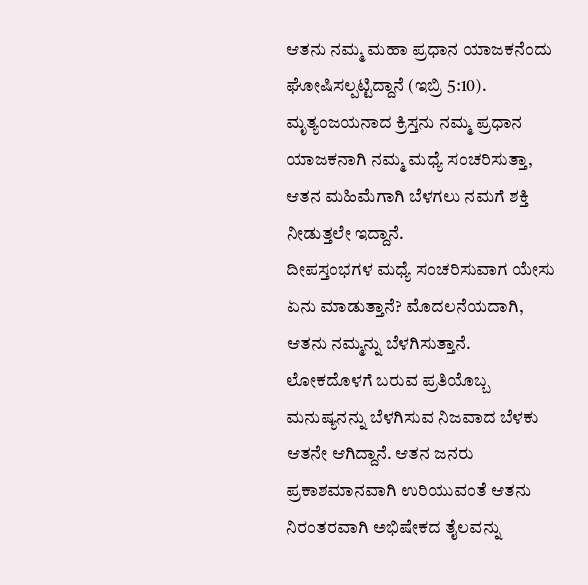ಆತನು ನಮ್ಮ ಮಹಾ ಪ್ರಧಾನ ಯಾಜಕನೆಂದು ಘೋಷಿಸಲ್ಪಟ್ಟಿದ್ದಾನೆ (ಇಬ್ರಿ 5:10). ಮೃತ್ಯಂಜಯನಾದ ಕ್ರಿಸ್ತನು ನಮ್ಮ ಪ್ರಧಾನ ಯಾಜಕನಾಗಿ ನಮ್ಮ ಮಧ್ಯೆ ಸಂಚರಿಸುತ್ತಾ, ಆತನ ಮಹಿಮೆಗಾಗಿ ಬೆಳಗಲು ನಮಗೆ ಶಕ್ತಿ ನೀಡುತ್ತಲೇ ಇದ್ದಾನೆ.
ದೀಪಸ್ತಂಭಗಳ ಮಧ್ಯೆ ಸಂಚರಿಸುವಾಗ ಯೇಸು ಏನು ಮಾಡುತ್ತಾನೆ? ಮೊದಲನೆಯದಾಗಿ, ಆತನು ನಮ್ಮನ್ನು ಬೆಳಗಿಸುತ್ತಾನೆ. ಲೋಕದೊಳಗೆ ಬರುವ ಪ್ರತಿಯೊಬ್ಬ ಮನುಷ್ಯನನ್ನು ಬೆಳಗಿಸುವ ನಿಜವಾದ ಬೆಳಕು ಆತನೇ ಆಗಿದ್ದಾನೆ. ಆತನ ಜನರು ಪ್ರಕಾಶಮಾನವಾಗಿ ಉರಿಯುವಂತೆ ಆತನು ನಿರಂತರವಾಗಿ ಅಭಿಷೇಕದ ತೈಲವನ್ನು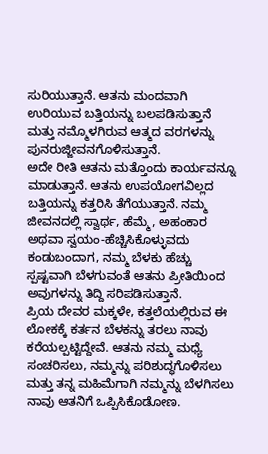ಸುರಿಯುತ್ತಾನೆ. ಆತನು ಮಂದವಾಗಿ ಉರಿಯುವ ಬತ್ತಿಯನ್ನು ಬಲಪಡಿಸುತ್ತಾನೆ ಮತ್ತು ನಮ್ಮೊಳಗಿರುವ ಆತ್ಮದ ವರಗಳನ್ನು ಪುನರುಜ್ಜೀವನಗೊಳಿಸುತ್ತಾನೆ.
ಅದೇ ರೀತಿ ಆತನು ಮತ್ತೊಂದು ಕಾರ್ಯವನ್ನೂ ಮಾಡುತ್ತಾನೆ. ಆತನು ಉಪಯೋಗವಿಲ್ಲದ ಬತ್ತಿಯನ್ನು ಕತ್ತರಿಸಿ ತೆಗೆಯುತ್ತಾನೆ. ನಮ್ಮ ಜೀವನದಲ್ಲಿ ಸ್ವಾರ್ಥ, ಹೆಮ್ಮೆ, ಅಹಂಕಾರ ಅಥವಾ ಸ್ವಯಂ-ಹೆಚ್ಚಿಸಿಕೊಳ್ಳುವದು ಕಂಡುಬಂದಾಗ, ನಮ್ಮ ಬೆಳಕು ಹೆಚ್ಚು ಸ್ಪಷ್ಟವಾಗಿ ಬೆಳಗುವಂತೆ ಆತನು ಪ್ರೀತಿಯಿಂದ ಅವುಗಳನ್ನು ತಿದ್ದಿ ಸರಿಪಡಿಸುತ್ತಾನೆ.
ಪ್ರಿಯ ದೇವರ ಮಕ್ಕಳೇ, ಕತ್ತಲೆಯಲ್ಲಿರುವ ಈ ಲೋಕಕ್ಕೆ ಕರ್ತನ ಬೆಳಕನ್ನು ತರಲು ನಾವು ಕರೆಯಲ್ಪಟ್ಟಿದ್ದೇವೆ. ಆತನು ನಮ್ಮ ಮಧ್ಯೆ ಸಂಚರಿಸಲು, ನಮ್ಮನ್ನು ಪರಿಶುದ್ಧಗೊಳಿಸಲು ಮತ್ತು ತನ್ನ ಮಹಿಮೆಗಾಗಿ ನಮ್ಮನ್ನು ಬೆಳಗಿಸಲು ನಾವು ಆತನಿಗೆ ಒಪ್ಪಿಸಿಕೊಡೋಣ.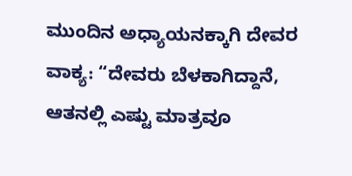ಮುಂದಿನ ಅಧ್ಯಾಯನಕ್ಕಾಗಿ ದೇವರ ವಾಕ್ಯ: “ದೇವರು ಬೆಳಕಾಗಿದ್ದಾನೆ, ಆತನಲ್ಲಿ ಎಷ್ಟು ಮಾತ್ರವೂ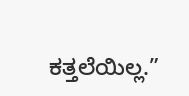ಕತ್ತಲೆಯಿಲ್ಲ.”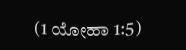(1 ಯೋಹಾ 1:5)